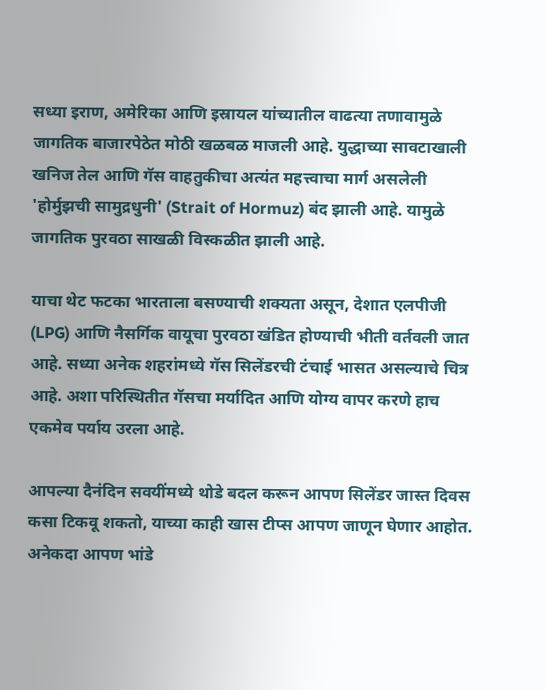सध्या इराण, अमेरिका आणि इस्रायल यांच्यातील वाढत्या तणावामुळे जागतिक बाजारपेठेत मोठी खळबळ माजली आहे. युद्धाच्या सावटाखाली खनिज तेल आणि गॅस वाहतुकीचा अत्यंत महत्त्वाचा मार्ग असलेली 'होर्मुझची सामुद्रधुनी' (Strait of Hormuz) बंद झाली आहे. यामुळे जागतिक पुरवठा साखळी विस्कळीत झाली आहे.

याचा थेट फटका भारताला बसण्याची शक्यता असून, देशात एलपीजी (LPG) आणि नैसर्गिक वायूचा पुरवठा खंडित होण्याची भीती वर्तवली जात आहे. सध्या अनेक शहरांमध्ये गॅस सिलेंडरची टंचाई भासत असल्याचे चित्र आहे. अशा परिस्थितीत गॅसचा मर्यादित आणि योग्य वापर करणे हाच एकमेव पर्याय उरला आहे.

आपल्या दैनंदिन सवयींमध्ये थोडे बदल करून आपण सिलेंडर जास्त दिवस कसा टिकवू शकतो, याच्या काही खास टीप्स आपण जाणून घेणार आहोत. अनेकदा आपण भांडे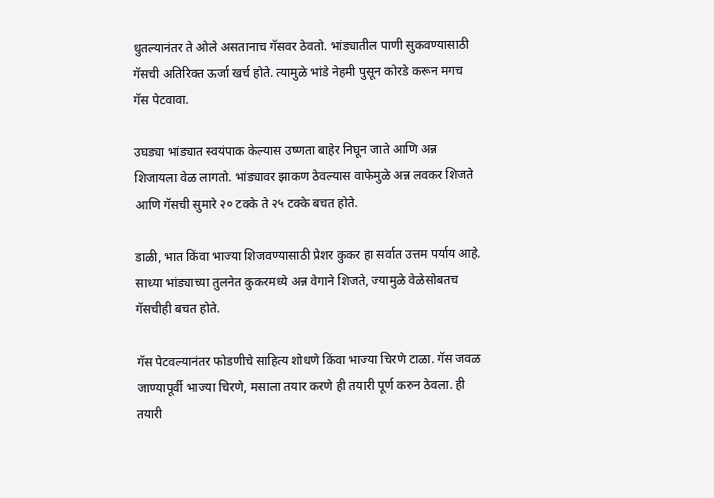धुतल्यानंतर ते ओले असतानाच गॅसवर ठेवतो. भांड्यातील पाणी सुकवण्यासाठी गॅसची अतिरिक्त ऊर्जा खर्च होते. त्यामुळे भांडे नेहमी पुसून कोरडे करून मगच गॅस पेटवावा.

उघड्या भांड्यात स्वयंपाक केल्यास उष्णता बाहेर निघून जाते आणि अन्न शिजायला वेळ लागतो. भांड्यावर झाकण ठेवल्यास वाफेमुळे अन्न लवकर शिजते आणि गॅसची सुमारे २० टक्के ते २५ टक्के बचत होते.

डाळी, भात किंवा भाज्या शिजवण्यासाठी प्रेशर कुकर हा सर्वात उत्तम पर्याय आहे. साध्या भांड्याच्या तुलनेत कुकरमध्ये अन्न वेगाने शिजते, ज्यामुळे वेळेसोबतच गॅसचीही बचत होते.

गॅस पेटवल्यानंतर फोडणीचे साहित्य शोधणे किंवा भाज्या चिरणे टाळा. गॅस जवळ जाण्यापूर्वी भाज्या चिरणे, मसाला तयार करणे ही तयारी पूर्ण करुन ठेवला. ही तयारी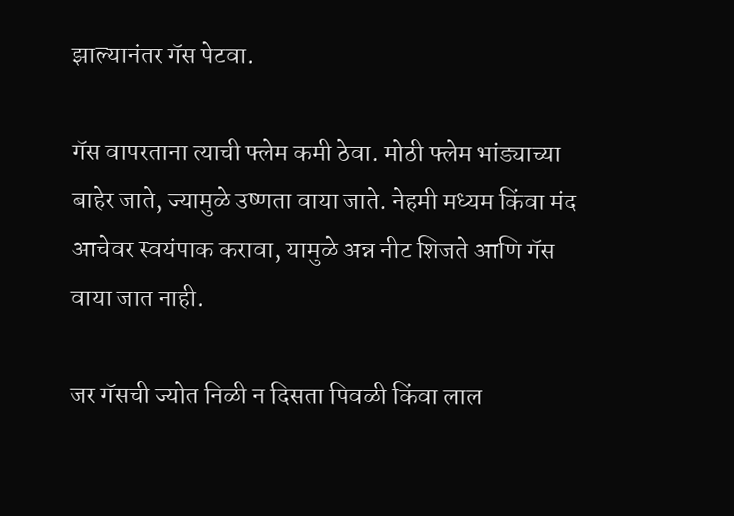झाल्यानंतर गॅस पेटवा.

गॅस वापरताना त्याची फ्लेम कमी ठेवा. मोठी फ्लेम भांड्याच्या बाहेर जाते, ज्यामुळे उष्णता वाया जाते. नेहमी मध्यम किंवा मंद आचेवर स्वयंपाक करावा, यामुळे अन्न नीट शिजते आणि गॅस वाया जात नाही.

जर गॅसची ज्योत निळी न दिसता पिवळी किंवा लाल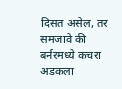दिसत असेल, तर समजावे की बर्नरमध्ये कचरा अडकला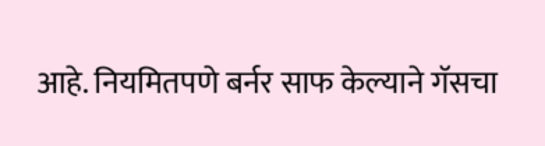आहे. नियमितपणे बर्नर साफ केल्याने गॅसचा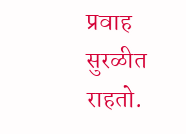प्रवाह सुरळीत राहतो.